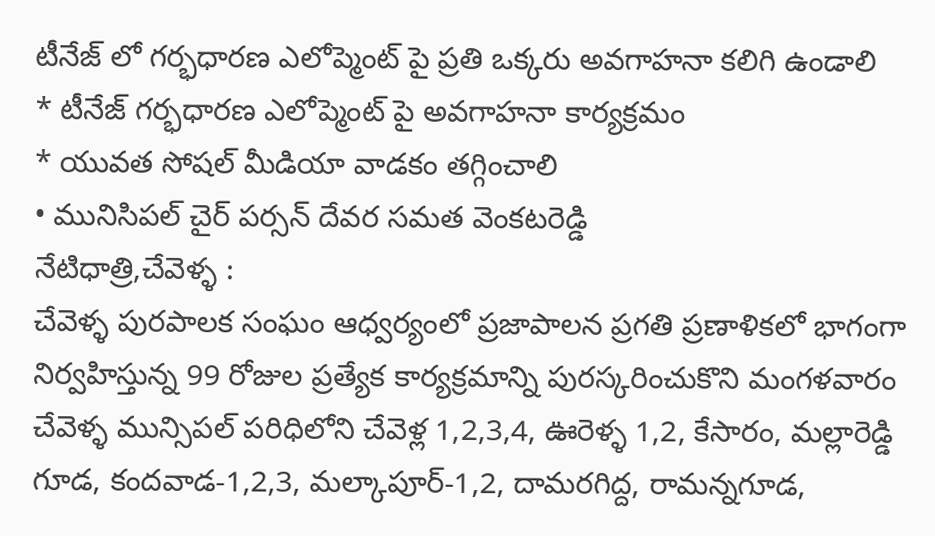టీనేజ్ లో గర్భధారణ ఎలోప్మెంట్ పై ప్రతి ఒక్కరు అవగాహనా కలిగి ఉండాలి
* టీనేజ్ గర్భధారణ ఎలోప్మెంట్ పై అవగాహనా కార్యక్రమం
* యువత సోషల్ మీడియా వాడకం తగ్గించాలి
• మునిసిపల్ చైర్ పర్సన్ దేవర సమత వెంకటరెడ్డి
నేటిధాత్రి,చేవెళ్ళ :
చేవెళ్ళ పురపాలక సంఘం ఆధ్వర్యంలో ప్రజాపాలన ప్రగతి ప్రణాళికలో భాగంగా నిర్వహిస్తున్న 99 రోజుల ప్రత్యేక కార్యక్రమాన్ని పురస్కరించుకొని మంగళవారం చేవెళ్ళ మున్సిపల్ పరిధిలోని చేవెళ్ల 1,2,3,4, ఊరెళ్ళ 1,2, కేసారం, మల్లారెడ్డి గూడ, కందవాడ-1,2,3, మల్కాపూర్-1,2, దామరగిద్ద, రామన్నగూడ,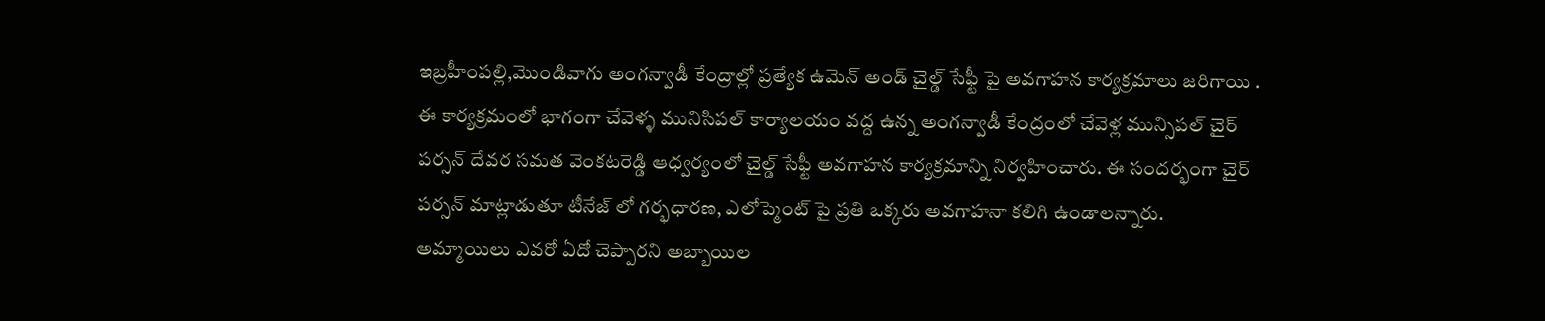ఇబ్రహీంపల్లి,మొండివాగు అంగన్వాడీ కేంద్రాల్లో ప్రత్యేక ఉమెన్ అండ్ చైల్డ్ సేఫ్టీ పై అవగాహన కార్యక్రమాలు జరిగాయి . ఈ కార్యక్రమంలో భాగంగా చేవెళ్ళ మునిసిపల్ కార్యాలయం వద్ద ఉన్న అంగన్వాడీ కేంద్రంలో చేవెళ్ల మున్సిపల్ చైర్ పర్సన్ దేవర సమత వెంకటరెడ్డి ఆధ్వర్యంలో చైల్డ్ సేఫ్టీ అవగాహన కార్యక్రమాన్ని నిర్వహించారు. ఈ సందర్భంగా చైర్ పర్సన్ మాట్లాడుతూ టీనేజ్ లో గర్భధారణ, ఎలోప్మెంట్ పై ప్రతి ఒక్కరు అవగాహనా కలిగి ఉండాలన్నారు.
అమ్మాయిలు ఎవరో ఏదో చెప్పారని అబ్బాయిల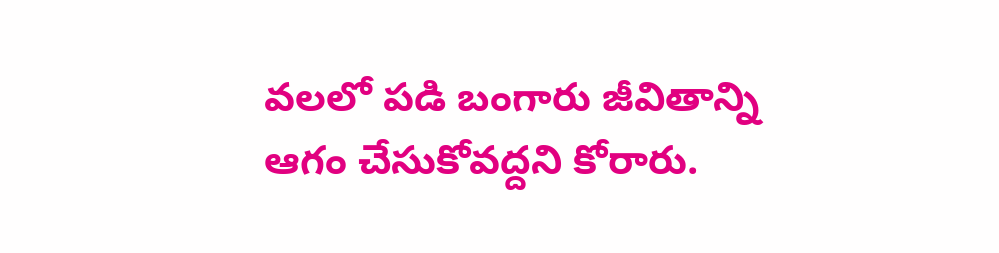వలలో పడి బంగారు జీవితాన్ని ఆగం చేసుకోవద్దని కోరారు.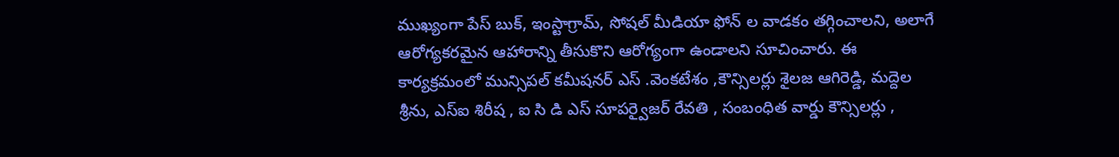ముఖ్యంగా పేస్ బుక్, ఇంస్టాగ్రామ్, సోషల్ మీడియా ఫోన్ ల వాడకం తగ్గించాలని, అలాగే ఆరోగ్యకరమైన ఆహారాన్ని తీసుకొని ఆరోగ్యంగా ఉండాలని సూచించారు. ఈ కార్యక్రమంలో మున్సిపల్ కమీషనర్ ఎస్ .వెంకటేశం ,కౌన్సిలర్లు శైలజ ఆగిరెడ్డి, మద్దెల శ్రీను, ఎస్ఐ శిరీష , ఐ సి డి ఎస్ సూపర్వైజర్ రేవతి , సంబంధిత వార్డు కౌన్సిలర్లు ,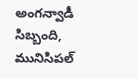అంగన్వాడీ సిబ్బంది, మునిసిపల్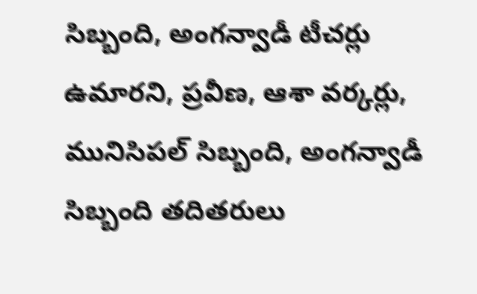సిబ్బంది, అంగన్వాడీ టీచర్లు ఉమారని, ప్రవీణ, ఆశా వర్కర్లు, మునిసిపల్ సిబ్బంది, అంగన్వాడీ సిబ్బంది తదితరులు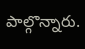పాల్గొన్నారు.